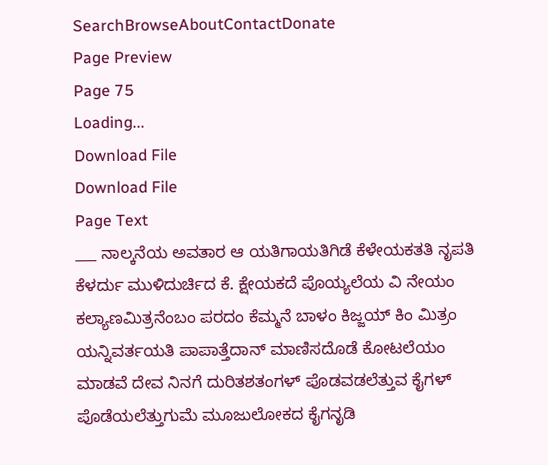SearchBrowseAboutContactDonate
Page Preview
Page 75
Loading...
Download File
Download File
Page Text
___ ನಾಲ್ಕನೆಯ ಅವತಾರ ಆ ಯತಿಗಾಯತಿಗಿಡೆ ಕೆಳೇಯಕತತಿ ನೃಪತಿ ಕೆಳರ್ದು ಮುಳಿದುರ್ಚಿದ ಕೆ. ಕ್ಷೇಯಕದೆ ಪೊಯ್ಯಲೆಯ ವಿ ನೇಯಂ ಕಲ್ಯಾಣಮಿತ್ರನೆಂಬಂ ಪರದಂ ಕೆಮ್ಮನೆ ಬಾಳಂ ಕಿಜ್ಜಯ್ ಕಿಂ ಮಿತ್ರಂ ಯನ್ನಿವರ್ತಯತಿ ಪಾಪಾತ್ತೆದಾನ್ ಮಾಣಿಸದೊಡೆ ಕೋಟಲೆಯಂ ಮಾಡವೆ ದೇವ ನಿನಗೆ ದುರಿತಶತಂಗಳ್ ಪೊಡವಡಲೆತ್ತುವ ಕೈಗಳ್ ಪೊಡೆಯಲೆತ್ತುಗುಮೆ ಮೂಜುಲೋಕದ ಕೈಗನೃಡಿ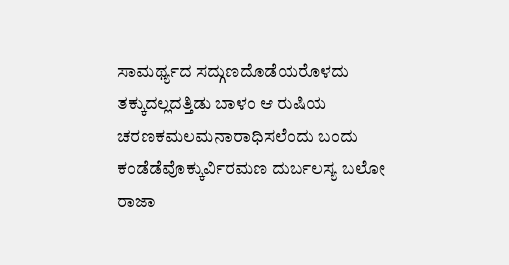ಸಾಮರ್ಥ್ಯದ ಸದ್ಗುಣದೊಡೆಯರೊಳದು ತಕ್ಕುದಲ್ಲದತ್ತಿಡು ಬಾಳಂ ಆ ರುಷಿಯ ಚರಣಕಮಲಮನಾರಾಧಿಸಲೆಂದು ಬಂದು ಕಂಡೆಡೆವೊಕ್ಕುರ್ವಿರಮಣ ದುರ್ಬಲಸ್ಯ ಬಲೋ ರಾಜಾ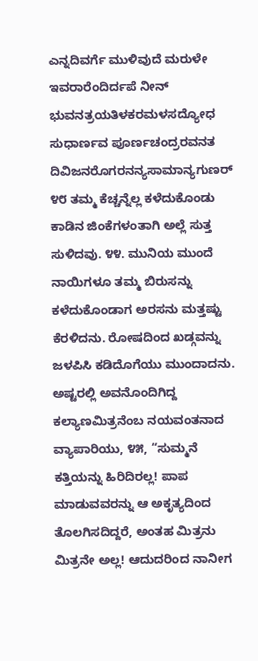ಎನ್ನದಿವರ್ಗೆ ಮುಳಿವುದೆ ಮರುಳೇ ಇವರಾರೆಂದಿರ್ದಪೆ ನೀನ್ ಭುವನತ್ರಯತಿಳಕರಮಳಸದ್ಯೋಧ ಸುಧಾರ್ಣವ ಪೂರ್ಣಚಂದ್ರರವನತ ದಿವಿಜನರೊಗರನನ್ಯಸಾಮಾನ್ಯಗುಣರ್ ೪೮ ತಮ್ಮ ಕೆಚ್ಚನ್ನೆಲ್ಲ ಕಳೆದುಕೊಂಡು ಕಾಡಿನ ಜಿಂಕೆಗಳಂತಾಗಿ ಅಲ್ಲೆ ಸುತ್ತ ಸುಳಿದವು. ೪೪. ಮುನಿಯ ಮುಂದೆ ನಾಯಿಗಳೂ ತಮ್ಮ ಬಿರುಸನ್ನು ಕಳೆದುಕೊಂಡಾಗ ಅರಸನು ಮತ್ತಷ್ಟು ಕೆರಳಿದನು. ರೋಷದಿಂದ ಖಡ್ಗವನ್ನು ಜಳಪಿಸಿ ಕಡಿದೊಗೆಯು ಮುಂದಾದನು. ಅಷ್ಟರಲ್ಲಿ ಅವನೊಂದಿಗಿದ್ದ ಕಲ್ಯಾಣಮಿತ್ರನೆಂಬ ನಯವಂತನಾದ ವ್ಯಾಪಾರಿಯು, ೪೫, “ಸುಮ್ಮನೆ ಕತ್ತಿಯನ್ನು ಹಿರಿದಿರಲ್ಲ! ಪಾಪ ಮಾಡುವವರನ್ನು ಆ ಅಕೃತ್ಯದಿಂದ ತೊಲಗಿಸದಿದ್ದರೆ, ಅಂತಹ ಮಿತ್ರನು ಮಿತ್ರನೇ ಅಲ್ಲ! ಆದುದರಿಂದ ನಾನೀಗ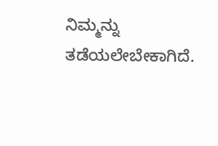ನಿಮ್ಮನ್ನು ತಡೆಯಲೇಬೇಕಾಗಿದೆ.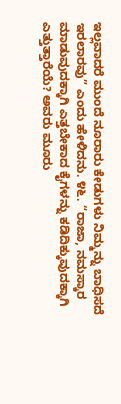ಇಲ್ಲವಾದರೆ ಮುಂದೆ ನೂರಾರು ಕೇಡುಗಳು ನಿಮ್ಮನ್ನು ಬಾಧಿಸದೆ ಇರಲಾರವು” ಎಂದು ಹೇಳಿದನು. ೪೬. “ರಾಜಾ, ನಮಸ್ಕಾರ ಮಾಡುವುದಕ್ಕಾಗಿ ಎತ್ತಬೇಕಾದ ಕೈಗಳನ್ನು ಕಡಿದಿಕ್ಕುವುದಕ್ಕಾಗಿ ಎತ್ತುತ್ತಾರೆಯೆ? ಅವರು ಮೂರು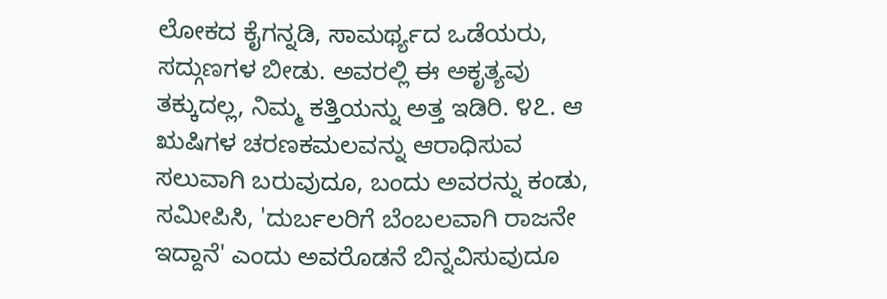ಲೋಕದ ಕೈಗನ್ನಡಿ, ಸಾಮರ್ಥ್ಯದ ಒಡೆಯರು, ಸದ್ಗುಣಗಳ ಬೀಡು. ಅವರಲ್ಲಿ ಈ ಅಕೃತ್ಯವು ತಕ್ಕುದಲ್ಲ, ನಿಮ್ಮ ಕತ್ತಿಯನ್ನು ಅತ್ತ ಇಡಿರಿ. ೪೭. ಆ ಋಷಿಗಳ ಚರಣಕಮಲವನ್ನು ಆರಾಧಿಸುವ ಸಲುವಾಗಿ ಬರುವುದೂ, ಬಂದು ಅವರನ್ನು ಕಂಡು, ಸಮೀಪಿಸಿ, 'ದುರ್ಬಲರಿಗೆ ಬೆಂಬಲವಾಗಿ ರಾಜನೇ ಇದ್ದಾನೆ' ಎಂದು ಅವರೊಡನೆ ಬಿನ್ನವಿಸುವುದೂ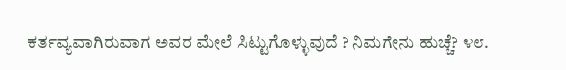ಕರ್ತವ್ಯವಾಗಿರುವಾಗ ಅವರ ಮೇಲೆ ಸಿಟ್ಟುಗೊಳ್ಳುವುದೆ ? ನಿಮಗೇನು ಹುಚ್ಚೆ? ೪೮.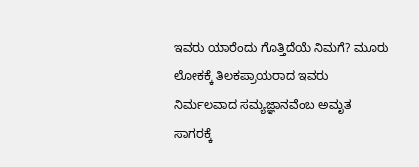ಇವರು ಯಾರೆಂದು ಗೊತ್ತಿದೆಯೆ ನಿಮಗೆ? ಮೂರು ಲೋಕಕ್ಕೆ ತಿಲಕಪ್ರಾಯರಾದ ಇವರು ನಿರ್ಮಲವಾದ ಸಮ್ಯಜ್ಞಾನವೆಂಬ ಅಮೃತ ಸಾಗರಕ್ಕೆ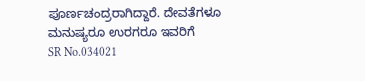ಪೂರ್ಣಚಂದ್ರರಾಗಿದ್ದಾರೆ. ದೇವತೆಗಳೂ ಮನುಷ್ಯರೂ ಉರಗರೂ ಇವರಿಗೆ
SR No.034021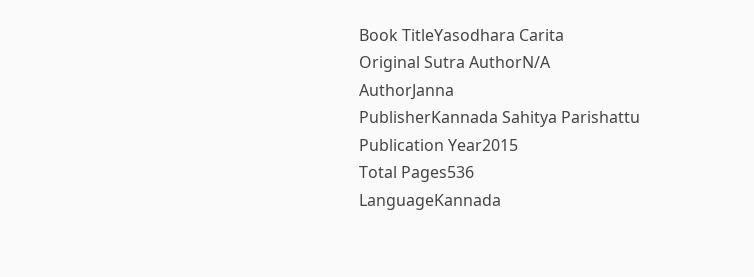Book TitleYasodhara Carita
Original Sutra AuthorN/A
AuthorJanna
PublisherKannada Sahitya Parishattu
Publication Year2015
Total Pages536
LanguageKannada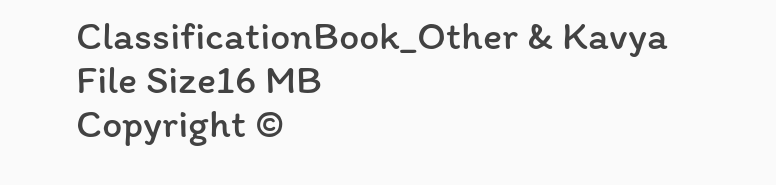ClassificationBook_Other & Kavya
File Size16 MB
Copyright ©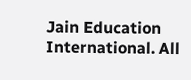Jain Education International. All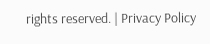rights reserved. | Privacy Policy